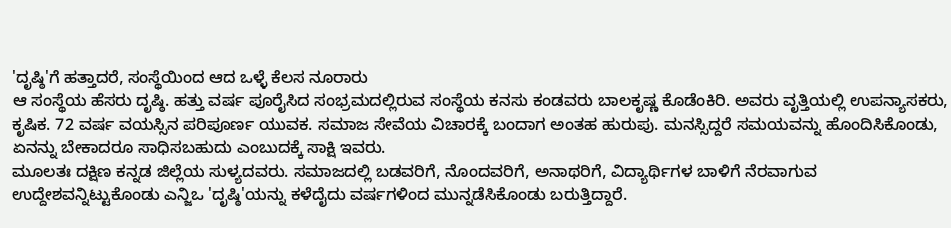'ದೃಷ್ಠಿ'ಗೆ ಹತ್ತಾದರೆ, ಸಂಸ್ಥೆಯಿಂದ ಆದ ಒಳ್ಳೆ ಕೆಲಸ ನೂರಾರು
ಆ ಸಂಸ್ಥೆಯ ಹೆಸರು ದೃಷ್ಠಿ. ಹತ್ತು ವರ್ಷ ಪೂರೈಸಿದ ಸಂಭ್ರಮದಲ್ಲಿರುವ ಸಂಸ್ಥೆಯ ಕನಸು ಕಂಡವರು ಬಾಲಕೃಷ್ಣ ಕೊಡೆಂಕಿರಿ. ಅವರು ವೃತ್ತಿಯಲ್ಲಿ ಉಪನ್ಯಾಸಕರು, ಕೃಷಿಕ. 72 ವರ್ಷ ವಯಸ್ಸಿನ ಪರಿಪೂರ್ಣ ಯುವಕ. ಸಮಾಜ ಸೇವೆಯ ವಿಚಾರಕ್ಕೆ ಬಂದಾಗ ಅಂತಹ ಹುರುಪು. ಮನಸ್ಸಿದ್ದರೆ ಸಮಯವನ್ನು ಹೊಂದಿಸಿಕೊಂಡು, ಏನನ್ನು ಬೇಕಾದರೂ ಸಾಧಿಸಬಹುದು ಎಂಬುದಕ್ಕೆ ಸಾಕ್ಷಿ ಇವರು.
ಮೂಲತಃ ದಕ್ಷಿಣ ಕನ್ನಡ ಜಿಲ್ಲೆಯ ಸುಳ್ಯದವರು. ಸಮಾಜದಲ್ಲಿ ಬಡವರಿಗೆ, ನೊಂದವರಿಗೆ, ಅನಾಥರಿಗೆ, ವಿದ್ಯಾರ್ಥಿಗಳ ಬಾಳಿಗೆ ನೆರವಾಗುವ ಉದ್ದೇಶವನ್ನಿಟ್ಟುಕೊಂಡು ಎನ್ಜಿಒ 'ದೃಷ್ಠಿ'ಯನ್ನು ಕಳೆದೈದು ವರ್ಷಗಳಿಂದ ಮುನ್ನಡೆಸಿಕೊಂಡು ಬರುತ್ತಿದ್ದಾರೆ.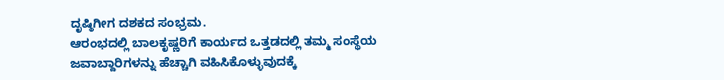ದೃಷ್ಠಿಗೀಗ ದಶಕದ ಸಂಭ್ರಮ.
ಆರಂಭದಲ್ಲಿ ಬಾಲಕೃಷ್ಣರಿಗೆ ಕಾರ್ಯದ ಒತ್ತಡದಲ್ಲಿ ತಮ್ಮ ಸಂಸ್ಥೆಯ ಜವಾಬ್ದಾರಿಗಳನ್ನು ಹೆಚ್ಚಾಗಿ ವಹಿಸಿಕೊಳ್ಳುವುದಕ್ಕೆ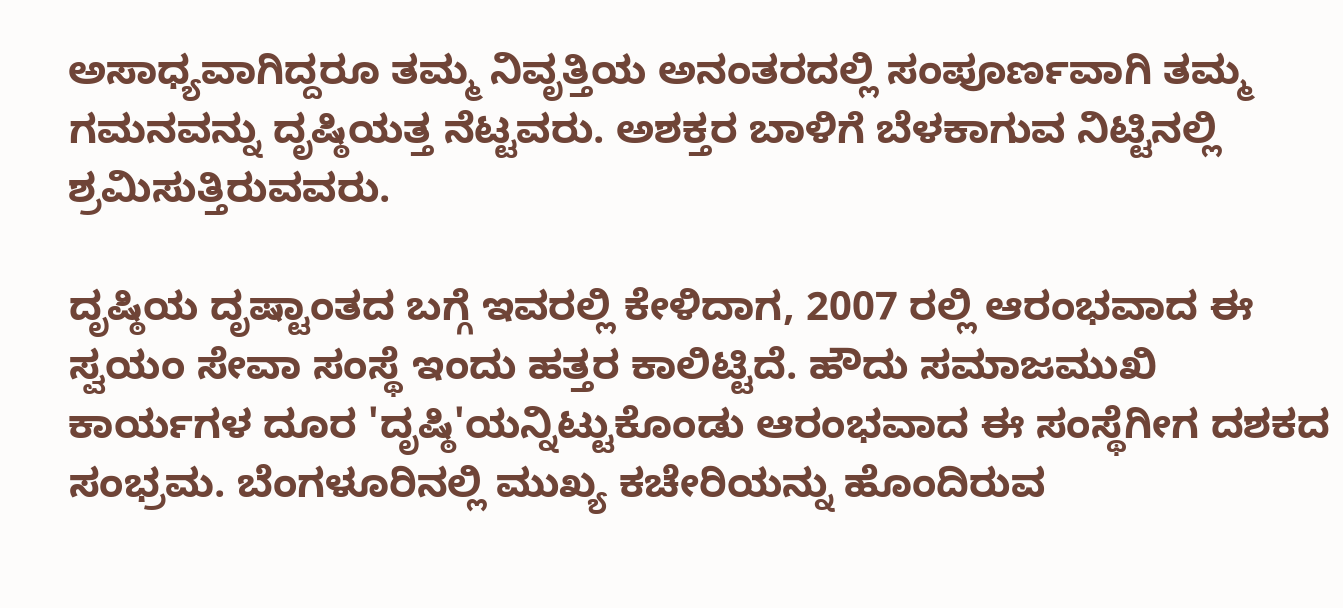ಅಸಾಧ್ಯವಾಗಿದ್ದರೂ ತಮ್ಮ ನಿವೃತ್ತಿಯ ಅನಂತರದಲ್ಲಿ ಸಂಪೂರ್ಣವಾಗಿ ತಮ್ಮ ಗಮನವನ್ನು ದೃಷ್ಠಿಯತ್ತ ನೆಟ್ಟವರು. ಅಶಕ್ತರ ಬಾಳಿಗೆ ಬೆಳಕಾಗುವ ನಿಟ್ಟಿನಲ್ಲಿ ಶ್ರಮಿಸುತ್ತಿರುವವರು.

ದೃಷ್ಠಿಯ ದೃಷ್ಟಾಂತದ ಬಗ್ಗೆ ಇವರಲ್ಲಿ ಕೇಳಿದಾಗ, 2007 ರಲ್ಲಿ ಆರಂಭವಾದ ಈ ಸ್ವಯಂ ಸೇವಾ ಸಂಸ್ಥೆ ಇಂದು ಹತ್ತರ ಕಾಲಿಟ್ಟಿದೆ. ಹೌದು ಸಮಾಜಮುಖಿ ಕಾರ್ಯಗಳ ದೂರ 'ದೃಷ್ಠಿ'ಯನ್ನಿಟ್ಟುಕೊಂಡು ಆರಂಭವಾದ ಈ ಸಂಸ್ಥೆಗೀಗ ದಶಕದ ಸಂಭ್ರಮ. ಬೆಂಗಳೂರಿನಲ್ಲಿ ಮುಖ್ಯ ಕಚೇರಿಯನ್ನು ಹೊಂದಿರುವ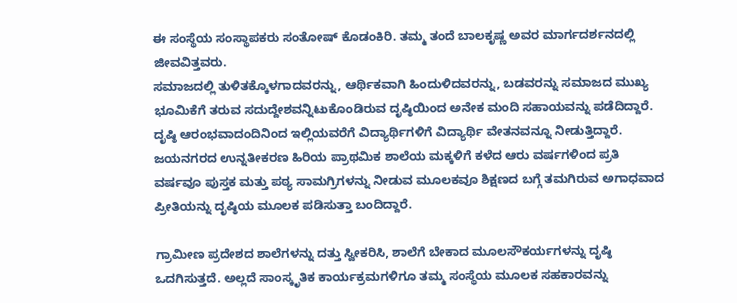ಈ ಸಂಸ್ಥೆಯ ಸಂಸ್ಥಾಪಕರು ಸಂತೋಷ್ ಕೊಡಂಕಿರಿ. ತಮ್ಮ ತಂದೆ ಬಾಲಕೃಷ್ಣ ಅವರ ಮಾರ್ಗದರ್ಶನದಲ್ಲಿ ಜೀವವಿತ್ತವರು.
ಸಮಾಜದಲ್ಲಿ ತುಳಿತಕ್ಕೊಳಗಾದವರನ್ನು, ಆರ್ಥಿಕವಾಗಿ ಹಿಂದುಳಿದವರನ್ನು, ಬಡವರನ್ನು ಸಮಾಜದ ಮುಖ್ಯ ಭೂಮಿಕೆಗೆ ತರುವ ಸದುದ್ದೇಶವನ್ನಿಟುಕೊಂಡಿರುವ ದೃಷ್ಠಿಯಿಂದ ಅನೇಕ ಮಂದಿ ಸಹಾಯವನ್ನು ಪಡೆದಿದ್ದಾರೆ. ದೃಷ್ಠಿ ಆರಂಭವಾದಂದಿನಿಂದ ಇಲ್ಲಿಯವರೆಗೆ ವಿದ್ಯಾರ್ಥಿಗಳಿಗೆ ವಿದ್ಯಾರ್ಥಿ ವೇತನವನ್ನೂ ನೀಡುತ್ತಿದ್ದಾರೆ.
ಜಯನಗರದ ಉನ್ನತೀಕರಣ ಹಿರಿಯ ಪ್ರಾಥಮಿಕ ಶಾಲೆಯ ಮಕ್ಕಳಿಗೆ ಕಳೆದ ಆರು ವರ್ಷಗಳಿಂದ ಪ್ರತಿ ವರ್ಷವೂ ಪುಸ್ತಕ ಮತ್ತು ಪಠ್ಯ ಸಾಮಗ್ರಿಗಳನ್ನು ನೀಡುವ ಮೂಲಕವೂ ಶಿಕ್ಷಣದ ಬಗ್ಗೆ ತಮಗಿರುವ ಅಗಾಧವಾದ ಪ್ರೀತಿಯನ್ನು ದೃಷ್ಠಿಯ ಮೂಲಕ ಪಡಿಸುತ್ತಾ ಬಂದಿದ್ದಾರೆ.

ಗ್ರಾಮೀಣ ಪ್ರದೇಶದ ಶಾಲೆಗಳನ್ನು ದತ್ತು ಸ್ವೀಕರಿಸಿ, ಶಾಲೆಗೆ ಬೇಕಾದ ಮೂಲಸೌಕರ್ಯಗಳನ್ನು ದೃಷ್ಠಿ ಒದಗಿಸುತ್ತದೆ. ಅಲ್ಲದೆ ಸಾಂಸ್ಕೃತಿಕ ಕಾರ್ಯಕ್ರಮಗಳಿಗೂ ತಮ್ಮ ಸಂಸ್ಥೆಯ ಮೂಲಕ ಸಹಕಾರವನ್ನು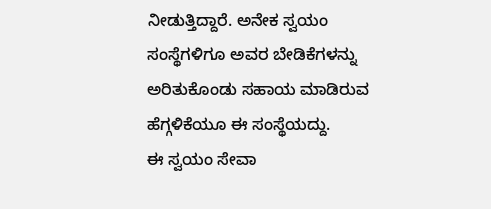ನೀಡುತ್ತಿದ್ದಾರೆ. ಅನೇಕ ಸ್ವಯಂ ಸಂಸ್ಥೆಗಳಿಗೂ ಅವರ ಬೇಡಿಕೆಗಳನ್ನು ಅರಿತುಕೊಂಡು ಸಹಾಯ ಮಾಡಿರುವ ಹೆಗ್ಗಳಿಕೆಯೂ ಈ ಸಂಸ್ಥೆಯದ್ದು.
ಈ ಸ್ವಯಂ ಸೇವಾ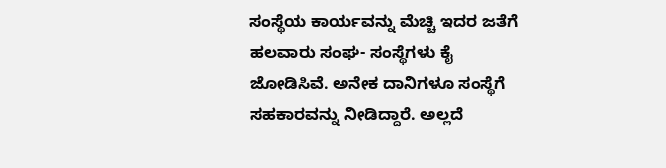ಸಂಸ್ಥೆಯ ಕಾರ್ಯವನ್ನು ಮೆಚ್ಚಿ ಇದರ ಜತೆಗೆ ಹಲವಾರು ಸಂಘ- ಸಂಸ್ಥೆಗಳು ಕೈ ಜೋಡಿಸಿವೆ. ಅನೇಕ ದಾನಿಗಳೂ ಸಂಸ್ಥೆಗೆ ಸಹಕಾರವನ್ನು ನೀಡಿದ್ದಾರೆ. ಅಲ್ಲದೆ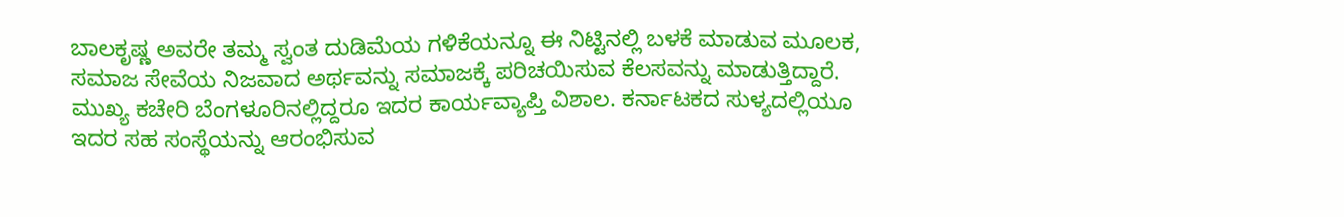ಬಾಲಕೃಷ್ಣ ಅವರೇ ತಮ್ಮ ಸ್ವಂತ ದುಡಿಮೆಯ ಗಳಿಕೆಯನ್ನೂ ಈ ನಿಟ್ಟಿನಲ್ಲಿ ಬಳಕೆ ಮಾಡುವ ಮೂಲಕ, ಸಮಾಜ ಸೇವೆಯ ನಿಜವಾದ ಅರ್ಥವನ್ನು ಸಮಾಜಕ್ಕೆ ಪರಿಚಯಿಸುವ ಕೆಲಸವನ್ನು ಮಾಡುತ್ತಿದ್ದಾರೆ.
ಮುಖ್ಯ ಕಚೇರಿ ಬೆಂಗಳೂರಿನಲ್ಲಿದ್ದರೂ ಇದರ ಕಾರ್ಯವ್ಯಾಪ್ತಿ ವಿಶಾಲ. ಕರ್ನಾಟಕದ ಸುಳ್ಯದಲ್ಲಿಯೂ ಇದರ ಸಹ ಸಂಸ್ಥೆಯನ್ನು ಆರಂಭಿಸುವ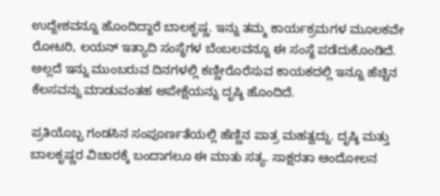ಉದ್ದೇಶವನ್ನೂ ಹೊಂದಿದ್ದಾರೆ ಬಾಲಕೃಷ್ಣ. ಇನ್ನು ತಮ್ಮ ಕಾರ್ಯಕ್ರಮಗಳ ಮೂಲಕವೇ ರೋಟರಿ, ಲಯನ್ ಇತ್ಯಾದಿ ಸಂಸ್ಥೆಗಳ ಬೆಂಬಲವನ್ನೂ ಈ ಸಂಸ್ಥೆ ಪಡೆದುಕೊಂಡಿದೆ. ಅಲ್ಲದೆ ಇನ್ನು ಮುಂಬರುವ ದಿನಗಳಲ್ಲಿ ಕಣ್ಣೀರೊರೆಸುವ ಕಾಯಕದಲ್ಲಿ ಇನ್ನೂ ಹೆಚ್ಚಿನ ಕೆಲಸವನ್ನು ಮಾಡುವಂತಹ ಅಪೇಕ್ಷೆಯನ್ನು ದೃಷ್ಠಿ ಹೊಂದಿದೆ.

ಪ್ರತಿಯೊಬ್ಬ ಗಂಡಸಿನ ಸಂಪೂರ್ಣತೆಯಲ್ಲಿ ಹೆಣ್ಣಿನ ಪಾತ್ರ ಮಹತ್ವದ್ದು. ದೃಷ್ಠಿ ಮತ್ತು ಬಾಲಕೃಷ್ಣರ ವಿಚಾರಕ್ಕೆ ಬಂದಾಗಲೂ ಈ ಮಾತು ಸತ್ಯ. ಸಾಕ್ಷರತಾ ಆಂದೋಲನ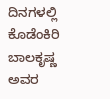ದಿನಗಳಲ್ಲಿ ಕೊಡೆಂಕಿರಿ ಬಾಲಕೃಷ್ಣ ಅವರ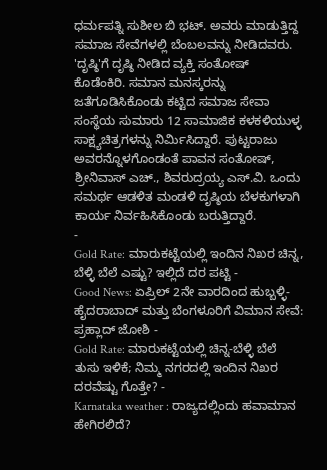ಧರ್ಮಪತ್ನಿ ಸುಶೀಲ ಬಿ ಭಟ್. ಅವರು ಮಾಡುತ್ತಿದ್ದ ಸಮಾಜ ಸೇವೆಗಳಲ್ಲಿ ಬೆಂಬಲವನ್ನು ನೀಡಿದವರು.
'ದೃಷ್ಠಿ'ಗೆ ದೃಷ್ಠಿ ನೀಡಿದ ವ್ಯಕ್ತಿ ಸಂತೋಷ್ ಕೊಡೆಂಕಿರಿ. ಸಮಾನ ಮನಸ್ಕರನ್ನು ಜತೆಗೂಡಿಸಿಕೊಂಡು ಕಟ್ಟಿದ ಸಮಾಜ ಸೇವಾ ಸಂಸ್ಥೆಯ ಸುಮಾರು 12 ಸಾಮಾಜಿಕ ಕಳಕಳಿಯುಳ್ಳ ಸಾಕ್ಷ್ಯಚಿತ್ರಗಳನ್ನು ನಿರ್ಮಿಸಿದ್ದಾರೆ. ಪುಟ್ಟರಾಜು ಅವರನ್ನೊಳಗೊಂಡಂತೆ ಪಾವನ ಸಂತೋಷ್, ಶ್ರೀನಿವಾಸ್ ಎಚ್., ಶಿವರುದ್ರಯ್ಯ ಎಸ್.ವಿ. ಒಂದು ಸಮರ್ಥ ಆಡಳಿತ ಮಂಡಳಿ ದೃಷ್ಠಿಯ ಬೆಳಕುಗಳಾಗಿ ಕಾರ್ಯ ನಿರ್ವಹಿಸಿಕೊಂಡು ಬರುತ್ತಿದ್ದಾರೆ.
-
Gold Rate: ಮಾರುಕಟ್ಟೆಯಲ್ಲಿ ಇಂದಿನ ನಿಖರ ಚಿನ್ನ, ಬೆಳ್ಳಿ ಬೆಲೆ ಎಷ್ಟು? ಇಲ್ಲಿದೆ ದರ ಪಟ್ಟಿ -
Good News: ಏಪ್ರಿಲ್ 2ನೇ ವಾರದಿಂದ ಹುಬ್ಬಳ್ಳಿ-ಹೈದರಾಬಾದ್ ಮತ್ತು ಬೆಂಗಳೂರಿಗೆ ವಿಮಾನ ಸೇವೆ: ಪ್ರಹ್ಲಾದ್ ಜೋಶಿ -
Gold Rate: ಮಾರುಕಟ್ಟೆಯಲ್ಲಿ ಚಿನ್ನ-ಬೆಳ್ಳಿ ಬೆಲೆ ತುಸು ಇಳಿಕೆ; ನಿಮ್ಮ ನಗರದಲ್ಲಿ ಇಂದಿನ ನಿಖರ ದರವೆಷ್ಟು ಗೊತ್ತೇ? -
Karnataka weather : ರಾಜ್ಯದಲ್ಲಿಂದು ಹವಾಮಾನ ಹೇಗಿರಲಿದೆ?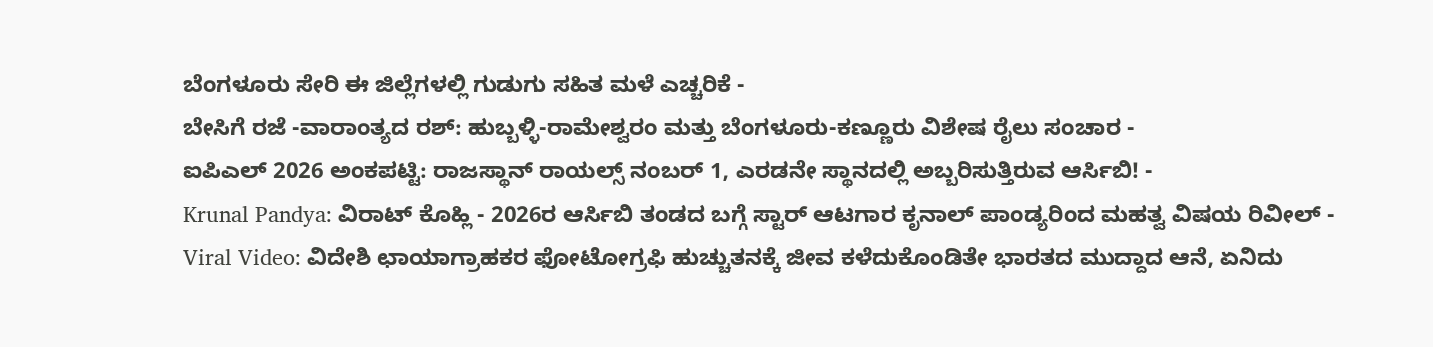ಬೆಂಗಳೂರು ಸೇರಿ ಈ ಜಿಲ್ಲೆಗಳಲ್ಲಿ ಗುಡುಗು ಸಹಿತ ಮಳೆ ಎಚ್ಚರಿಕೆ -
ಬೇಸಿಗೆ ರಜೆ -ವಾರಾಂತ್ಯದ ರಶ್: ಹುಬ್ಬಳ್ಳಿ-ರಾಮೇಶ್ವರಂ ಮತ್ತು ಬೆಂಗಳೂರು-ಕಣ್ಣೂರು ವಿಶೇಷ ರೈಲು ಸಂಚಾರ -
ಐಪಿಎಲ್ 2026 ಅಂಕಪಟ್ಟಿ: ರಾಜಸ್ಥಾನ್ ರಾಯಲ್ಸ್ ನಂಬರ್ 1, ಎರಡನೇ ಸ್ಥಾನದಲ್ಲಿ ಅಬ್ಬರಿಸುತ್ತಿರುವ ಆರ್ಸಿಬಿ! -
Krunal Pandya: ವಿರಾಟ್ ಕೊಹ್ಲಿ - 2026ರ ಆರ್ಸಿಬಿ ತಂಡದ ಬಗ್ಗೆ ಸ್ಟಾರ್ ಆಟಗಾರ ಕೃನಾಲ್ ಪಾಂಡ್ಯರಿಂದ ಮಹತ್ವ ವಿಷಯ ರಿವೀಲ್ -
Viral Video: ವಿದೇಶಿ ಛಾಯಾಗ್ರಾಹಕರ ಫೋಟೋಗ್ರಫಿ ಹುಚ್ಚುತನಕ್ಕೆ ಜೀವ ಕಳೆದುಕೊಂಡಿತೇ ಭಾರತದ ಮುದ್ದಾದ ಆನೆ, ಏನಿದು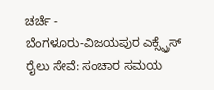ಚರ್ಚೆ -
ಬೆಂಗಳೂರು-ವಿಜಯಪುರ ಎಕ್ಸ್ಪ್ರೆಸ್ ರೈಲು ಸೇವೆ: ಸಂಚಾರ ಸಮಯ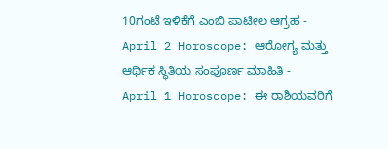10ಗಂಟೆ ಇಳಿಕೆಗೆ ಎಂಬಿ ಪಾಟೀಲ ಆಗ್ರಹ -
April 2 Horoscope: ಆರೋಗ್ಯ ಮತ್ತು ಆರ್ಥಿಕ ಸ್ಥಿತಿಯ ಸಂಪೂರ್ಣ ಮಾಹಿತಿ -
April 1 Horoscope: ಈ ರಾಶಿಯವರಿಗೆ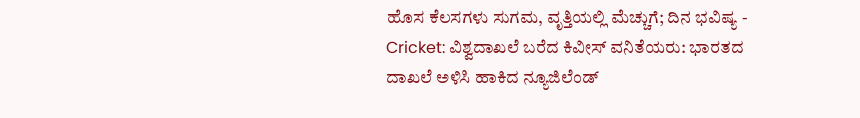ಹೊಸ ಕೆಲಸಗಳು ಸುಗಮ, ವೃತ್ತಿಯಲ್ಲಿ ಮೆಚ್ಚುಗೆ; ದಿನ ಭವಿಷ್ಯ -
Cricket: ವಿಶ್ವದಾಖಲೆ ಬರೆದ ಕಿವೀಸ್ ವನಿತೆಯರು: ಭಾರತದ ದಾಖಲೆ ಅಳಿಸಿ ಹಾಕಿದ ನ್ಯೂಜಿಲೆಂಡ್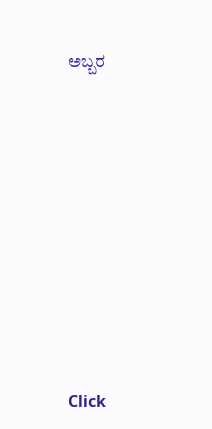ಅಬ್ಬರ












Click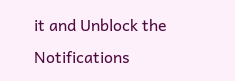it and Unblock the Notifications